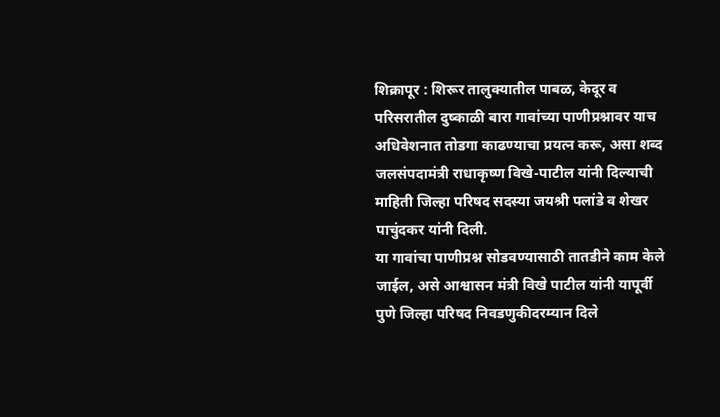शिक्रापूर : शिरूर तालुक्यातील पाबळ, केदूर व परिसरातील दुष्काळी बारा गावांच्या पाणीप्रश्नावर याच अधिवेशनात तोडगा काढण्याचा प्रयत्न करू, असा शब्द जलसंपदामंत्री राधाकृष्ण विखे-पाटील यांनी दिल्याची माहिती जिल्हा परिषद सदस्या जयश्री पलांडे व शेखर पाचुंदकर यांनी दिली.
या गावांचा पाणीप्रश्न सोडवण्यासाठी तातडीने काम केले जाईल, असे आश्वासन मंत्री विखे पाटील यांनी यापूर्वी पुणे जिल्हा परिषद निवडणुकीदरम्यान दिले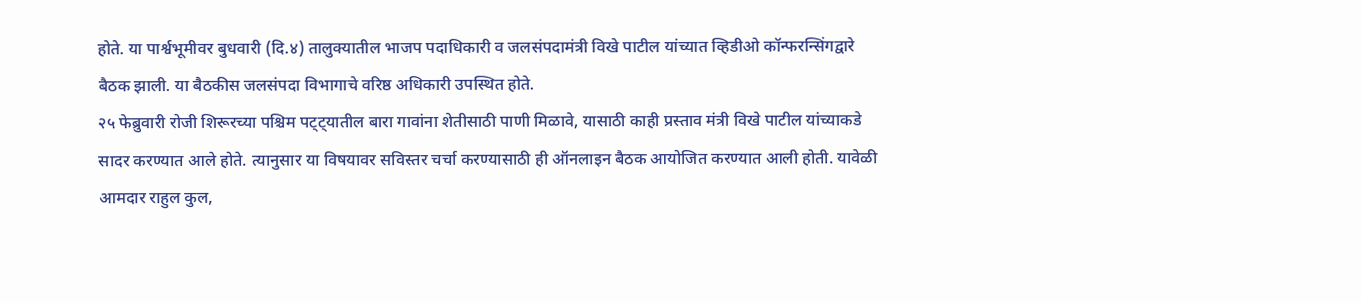होते. या पार्श्वभूमीवर बुधवारी (दि.४) तालुक्यातील भाजप पदाधिकारी व जलसंपदामंत्री विखे पाटील यांच्यात व्हिडीओ कॉन्फरन्सिंगद्वारे बैठक झाली. या बैठकीस जलसंपदा विभागाचे वरिष्ठ अधिकारी उपस्थित होते.
२५ फेब्रुवारी रोजी शिरूरच्या पश्चिम पट्ट्यातील बारा गावांना शेतीसाठी पाणी मिळावे, यासाठी काही प्रस्ताव मंत्री विखे पाटील यांच्याकडे सादर करण्यात आले होते. त्यानुसार या विषयावर सविस्तर चर्चा करण्यासाठी ही ऑनलाइन बैठक आयोजित करण्यात आली होती. यावेळी आमदार राहुल कुल,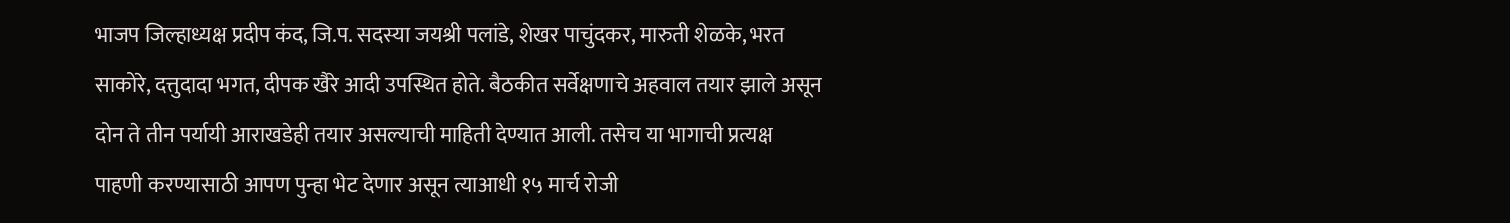भाजप जिल्हाध्यक्ष प्रदीप कंद, जि.प. सदस्या जयश्री पलांडे, शेखर पाचुंदकर, मारुती शेळके, भरत साकोरे, दत्तुदादा भगत, दीपक खैरे आदी उपस्थित होते. बैठकीत सर्वेक्षणाचे अहवाल तयार झाले असून दोन ते तीन पर्यायी आराखडेही तयार असल्याची माहिती देण्यात आली. तसेच या भागाची प्रत्यक्ष पाहणी करण्यासाठी आपण पुन्हा भेट देणार असून त्याआधी १५ मार्च रोजी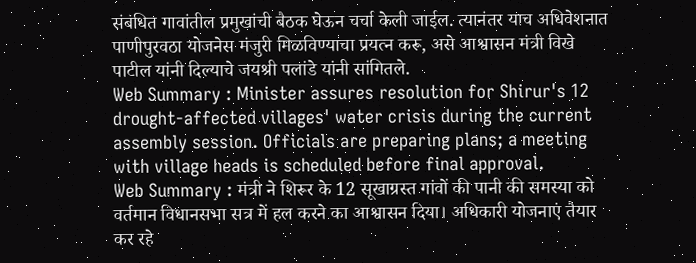संबंधित गावांतील प्रमुखांची बैठक घेऊन चर्चा केली जाईल. त्यानंतर याच अधिवेशनात पाणीपुरवठा योजनेस मंजुरी मिळविण्याचा प्रयत्न करू, असे आश्वासन मंत्री विखे पाटील यांनी दिल्याचे जयश्री पलांडे यांनी सांगितले.
Web Summary : Minister assures resolution for Shirur's 12 drought-affected villages' water crisis during the current assembly session. Officials are preparing plans; a meeting with village heads is scheduled before final approval.
Web Summary : मंत्री ने शिरूर के 12 सूखाग्रस्त गांवों की पानी की समस्या को वर्तमान विधानसभा सत्र में हल करने का आश्वासन दिया। अधिकारी योजनाएं तैयार कर रहे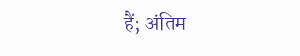हैं; अंतिम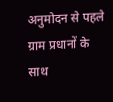अनुमोदन से पहले ग्राम प्रधानों के साथ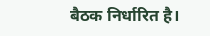बैठक निर्धारित है।